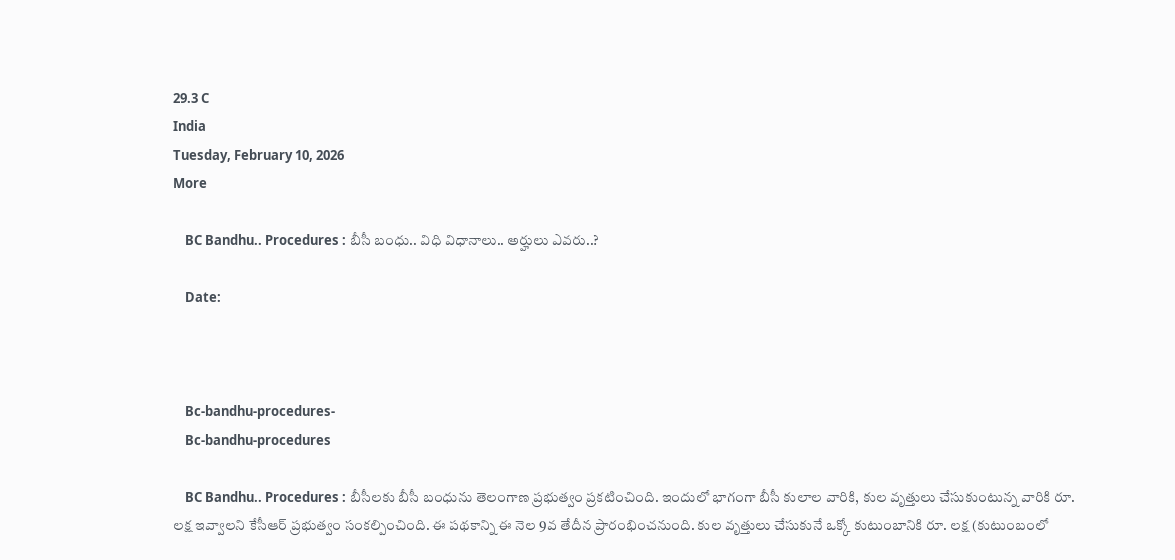29.3 C
India
Tuesday, February 10, 2026
More

    BC Bandhu.. Procedures : బీసీ బంధు.. విధి విధానాలు.. అర్హులు ఎవరు..?

    Date:



    Bc-bandhu-procedures-
    Bc-bandhu-procedures

    BC Bandhu.. Procedures : బీసీలకు బీసీ బంధును తెలంగాణ ప్రభుత్వం ప్రకటించింది. ఇందులో భాగంగా బీసీ కులాల వారికి, కుల వృత్తులు చేసుకుంటున్న వారికి రూ. లక్ష ఇవ్వాలని కేసీఆర్ ప్రభుత్వం సంకల్పించింది. ఈ పథకాన్ని ఈ నెల 9వ తేదీన ప్రారంభించనుంది. కుల వృత్తులు చేసుకునే ఒక్కో కుటుంబానికి రూ. లక్ష (కుటుంబంలో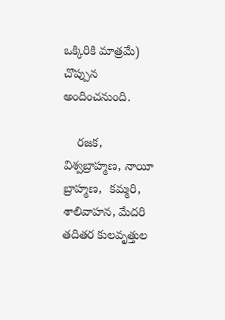ఒక్కిరికి మాత్రమే) చొప్పున అందించనుంది.

    రజక, విశ్వబ్రాహ్మణ, నాయీ బ్రాహ్మణ,  కమ్మరి, శాలివాహన, మేదరి తదితర కులవృత్తుల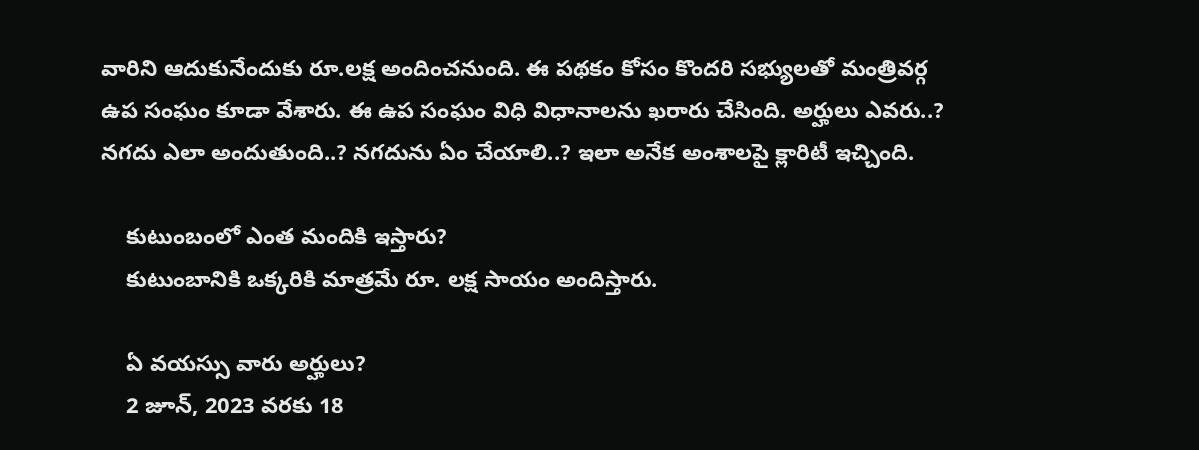వారిని ఆదుకునేందుకు రూ.లక్ష అందించనుంది. ఈ పథకం కోసం కొందరి సభ్యులతో మంత్రివర్గ ఉప సంఘం కూడా వేశారు. ఈ ఉప సంఘం విధి విధానాలను ఖరారు చేసింది. అర్హులు ఎవరు..? నగదు ఎలా అందుతుంది..? నగదును ఏం చేయాలి..? ఇలా అనేక అంశాలపై క్లారిటీ ఇచ్చింది.

    కుటుంబంలో ఎంత మందికి ఇస్తారు?
    కుటుంబానికి ఒక్కరికి మాత్రమే రూ. లక్ష సాయం అందిస్తారు.

    ఏ వయస్సు వారు అర్హులు?
    2 జూన్, 2023 వరకు 18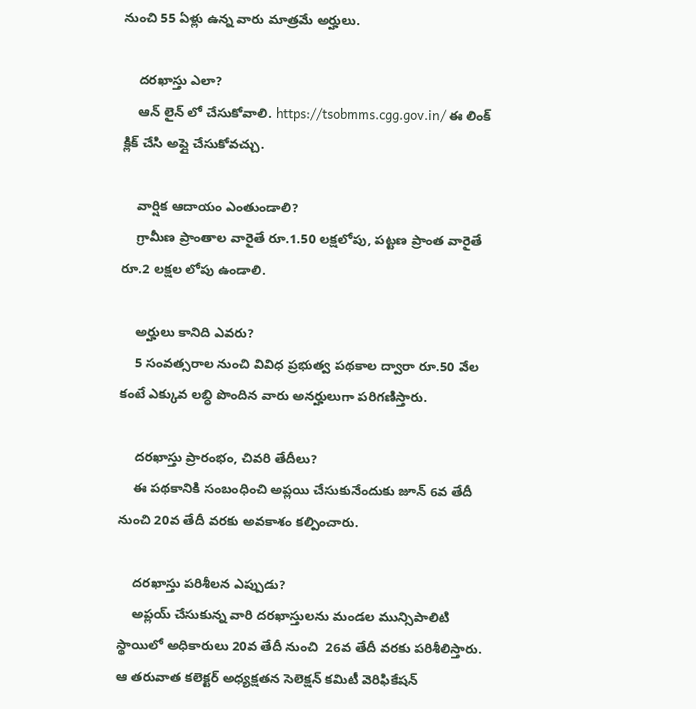నుంచి 55 ఏళ్లు ఉన్న వారు మాత్రమే అర్హులు.

    దరఖాస్తు ఎలా?
    ఆన్ లైన్ లో చేసుకోవాలి. https://tsobmms.cgg.gov.in/ ఈ లింక్ క్లిక్ చేసి అప్లై చేసుకోవచ్చు.

    వార్షిక ఆదాయం ఎంతుండాలి?
    గ్రామీణ ప్రాంతాల వారైతే రూ.1.50 లక్షలోపు, పట్టణ ప్రాంత వారైతే రూ.2 లక్షల లోపు ఉండాలి.

    అర్హులు కానిది ఎవరు?
    5 సంవత్సరాల నుంచి వివిధ ప్రభుత్వ పథకాల ద్వారా రూ.50 వేల కంటే ఎక్కువ లబ్ధి పొందిన వారు అనర్హులుగా పరిగణిస్తారు.

    దరఖాస్తు ప్రారంభం, చివరి తేదీలు?
    ఈ పథకానికి సంబంధించి అప్లయి చేసుకునేందుకు జూన్ 6వ తేదీ నుంచి 20వ తేదీ వరకు అవకాశం కల్పించారు.

    దరఖాస్తు పరిశీలన ఎప్పుడు?
    అప్లయ్ చేసుకున్న వారి దరఖాస్తులను మండల మున్సిపాలిటి స్థాయిలో అధికారులు 20వ తేదీ నుంచి  26వ తేదీ వరకు పరిశీలిస్తారు. ఆ తరువాత కలెక్టర్ అధ్యక్షతన సెలెక్షన్ కమిటీ వెరిఫికేషన్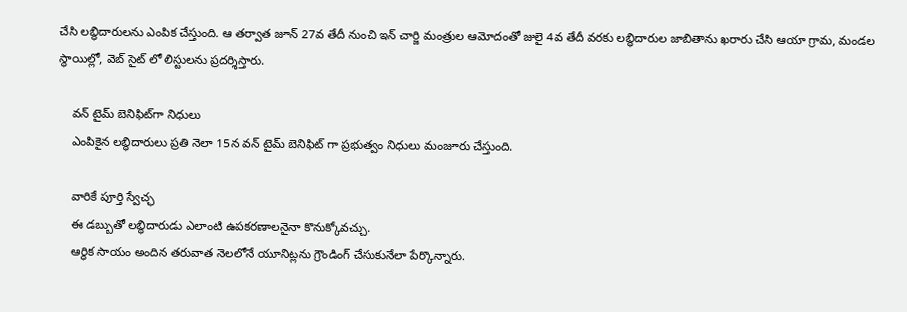చేసి లబ్ధిదారులను ఎంపిక చేస్తుంది. ఆ తర్వాత జూన్ 27వ తేదీ నుంచి ఇన్ చార్జి మంత్రుల ఆమోదంతో జులై 4వ తేదీ వరకు లబ్ధిదారుల జాబితాను ఖరారు చేసి ఆయా గ్రామ, మండల స్థాయిల్లో, వెబ్ సైట్ లో లిస్టులను ప్రదర్శిస్తారు.

    వన్ టైమ్ బెనిఫిట్‌గా నిధులు
    ఎంపికైన లబ్ధిదారులు ప్రతి నెలా 15న వన్ టైమ్ బెనిఫిట్ గా ప్రభుత్వం నిధులు మంజూరు చేస్తుంది.

    వారికే పూర్తి స్వేచ్ఛ
    ఈ డబ్బుతో లబ్ధిదారుడు ఎలాంటి ఉపకరణాలనైనా కొనుక్కోవచ్చు.
    ఆర్ధిక సాయం అందిన తరువాత నెలలోనే యూనిట్లను గ్రౌండింగ్ చేసుకునేలా పేర్కొన్నారు.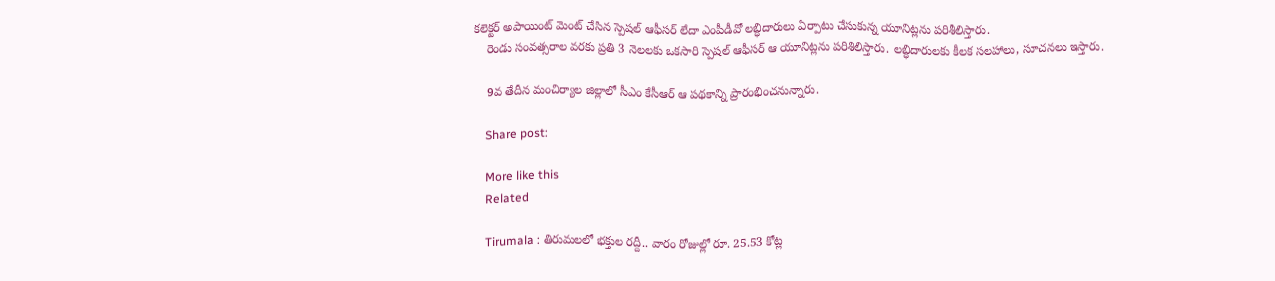కలెక్టర్ అపాయింట్ మెంట్ చేసిన స్పెషల్ ఆఫీసర్ లేదా ఎంపీడీవో లబ్ధిదారులు ఏర్పాటు చేసుకున్న యూనిట్లను పరిశీలిస్తారు.
    రెండు సంవత్సరాల వరకు ప్రతి 3 నెలలకు ఒకసారి స్పెషల్ ఆఫీసర్ ఆ యూనిట్లను పరిశిలిస్తారు. లబ్ధిదారులకు కీలక సలహాలు, సూచనలు ఇస్తారు.

    9వ తేదీన మంచిర్యాల జిల్లాలో సీఎం కేసీఆర్ ఆ పథకాన్ని ప్రారంభించనున్నారు.

    Share post:

    More like this
    Related

    Tirumala : తిరుమలలో భక్తుల రద్దీ.. వారం రోజుల్లో రూ. 25.53 కోట్ల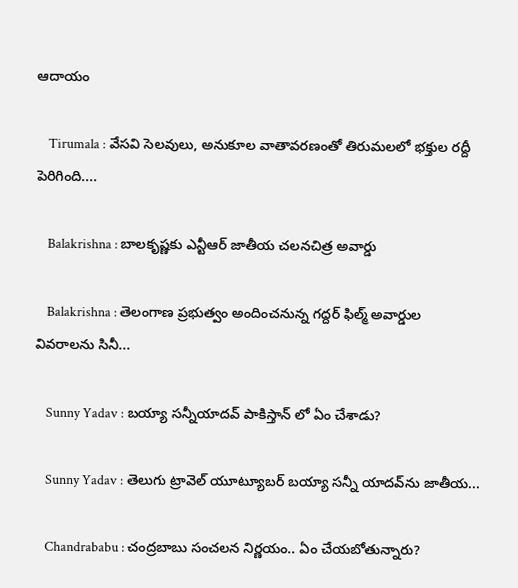ఆదాయం

    Tirumala : వేసవి సెలవులు, అనుకూల వాతావరణంతో తిరుమలలో భక్తుల రద్దీ పెరిగింది....

    Balakrishna : బాలకృష్ణకు ఎన్టీఆర్‌ జాతీయ చలనచిత్ర అవార్డు

    Balakrishna : తెలంగాణ ప్రభుత్వం అందించనున్న గద్దర్‌ ఫిల్మ్‌ అవార్డుల వివరాలను సినీ...

    Sunny Yadav : బయ్యా సన్నీయాదవ్ పాకిస్తాన్ లో ఏం చేశాడు?

    Sunny Yadav : తెలుగు ట్రావెల్ యూట్యూబర్ బయ్యా సన్నీ యాదవ్‌ను జాతీయ...

    Chandrababu : చంద్రబాబు సంచలన నిర్ణయం.. ఏం చేయబోతున్నారు?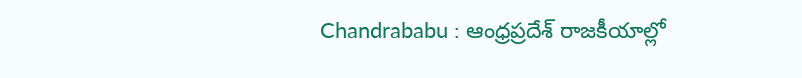Chandrababu : ఆంధ్రప్రదేశ్ రాజకీయాల్లో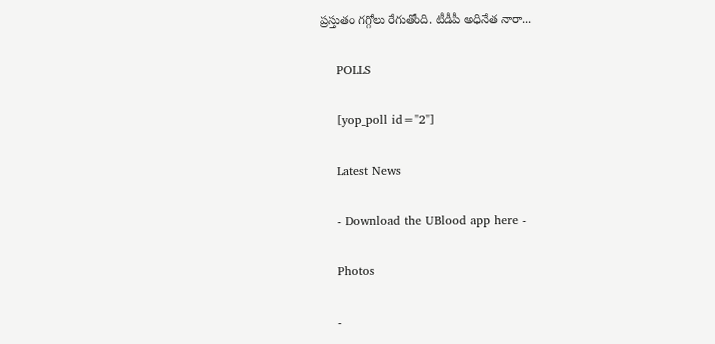ప్రస్తుతం గగ్గోలు రేగుతోంది. టీడీపీ అధినేత నారా...

    POLLS

    [yop_poll id="2"]

    Latest News

    - Download the UBlood app here -

    Photos

    -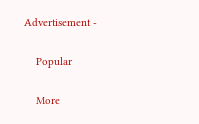Advertisement -

    Popular

    More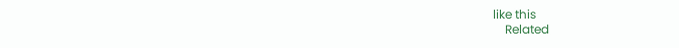like this
    Related